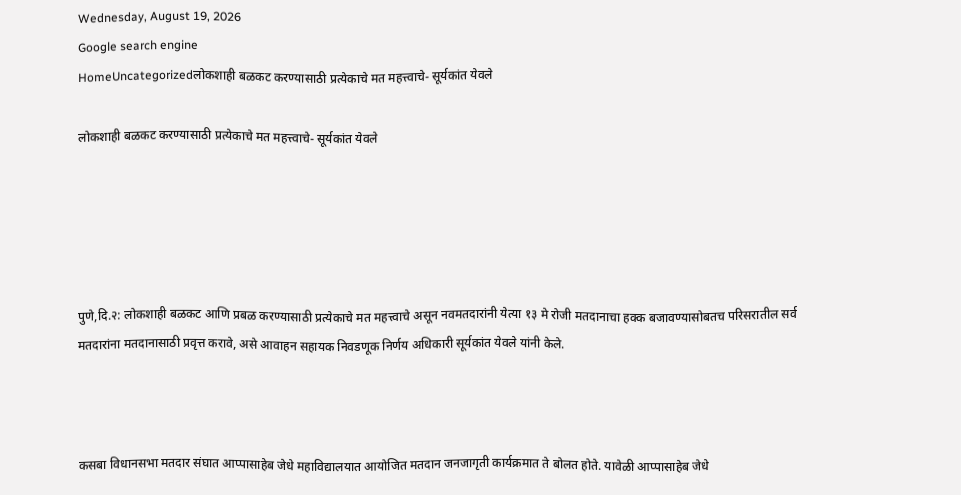Wednesday, August 19, 2026
Google search engine
HomeUncategorizedलोकशाही बळकट करण्यासाठी प्रत्येकाचे मत महत्त्वाचे- सूर्यकांत येवले

लोकशाही बळकट करण्यासाठी प्रत्येकाचे मत महत्त्वाचे- सूर्यकांत येवले





पुणे,दि.२: लोकशाही बळकट आणि प्रबळ करण्यासाठी प्रत्येकाचे मत महत्त्वाचे असून नवमतदारांनी येत्या १३ मे रोजी मतदानाचा हक्क बजावण्यासोबतच परिसरातील सर्व मतदारांना मतदानासाठी प्रवृत्त करावे, असे आवाहन सहायक निवडणूक निर्णय अधिकारी सूर्यकांत येवले यांनी केले.



कसबा विधानसभा मतदार संघात आप्पासाहेब जेधे महाविद्यालयात आयोजित मतदान जनजागृती कार्यक्रमात ते बोलत होते. यावेळी आप्पासाहेब जेधे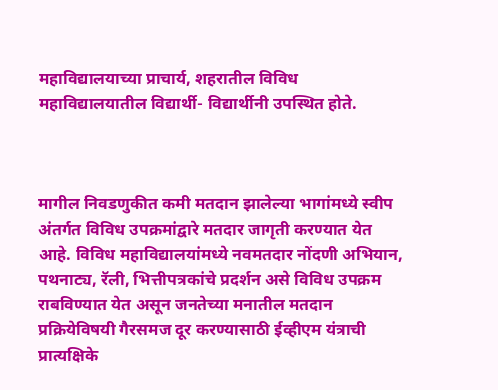महाविद्यालयाच्या प्राचार्य, शहरातील विविध महाविद्यालयातील विद्यार्थी- विद्यार्थीनी उपस्थित होते.



मागील निवडणुकीत कमी मतदान झालेल्या भागांमध्ये स्वीप अंतर्गत विविध उपक्रमांद्वारे मतदार जागृती करण्यात येत आहे. विविध महाविद्यालयांमध्ये नवमतदार नोंदणी अभियान, पथनाट्य, रॅली, भित्तीपत्रकांचे प्रदर्शन असे विविध उपक्रम राबविण्यात येत असून जनतेच्या मनातील मतदान प्रक्रियेविषयी गैरसमज दूर करण्यासाठी ईव्हीएम यंत्राची प्रात्यक्षिके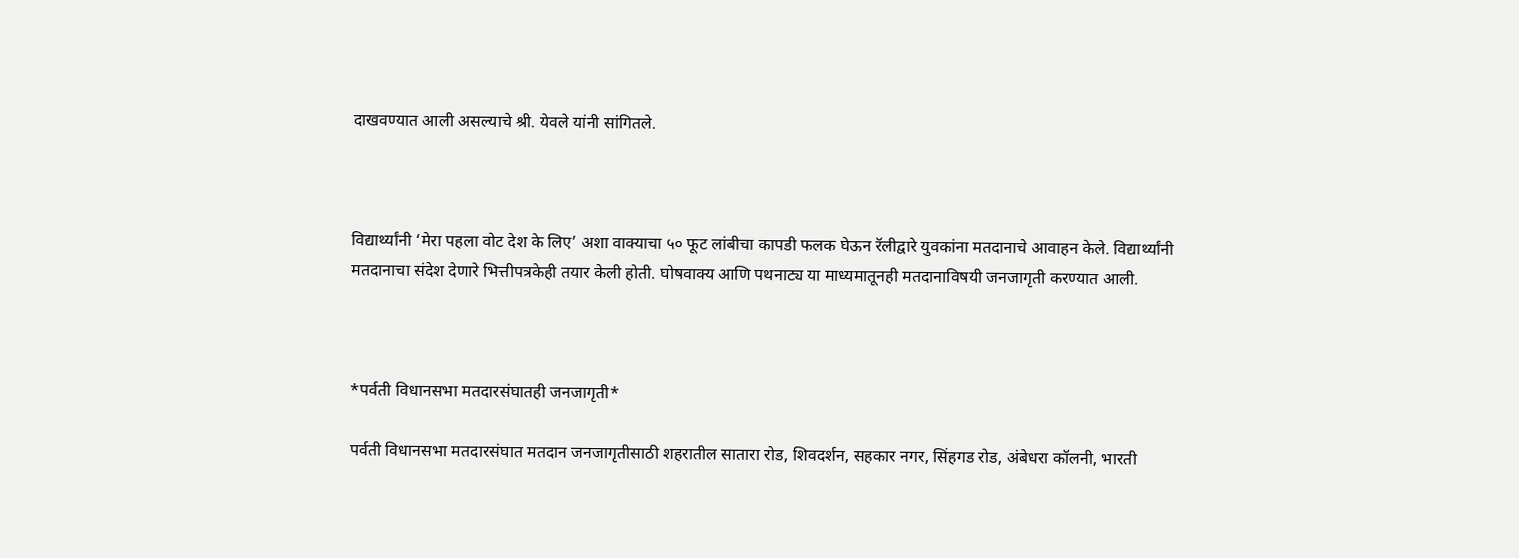दाखवण्यात आली असल्याचे श्री. येवले यांनी सांगितले.



विद्यार्थ्यांनी ‘मेरा पहला वोट देश के लिए’ अशा वाक्याचा ५० फूट लांबीचा कापडी फलक घेऊन रॅलीद्वारे युवकांना मतदानाचे आवाहन केले. विद्यार्थ्यांनी मतदानाचा संदेश देणारे भित्तीपत्रकेही तयार केली होती. घोषवाक्य आणि पथनाट्य या माध्यमातूनही मतदानाविषयी जनजागृती करण्यात आली.



*पर्वती विधानसभा मतदारसंघातही जनजागृती*

पर्वती विधानसभा मतदारसंघात मतदान जनजागृतीसाठी शहरातील सातारा रोड, शिवदर्शन, सहकार नगर, सिंहगड रोड, अंबेधरा कॉलनी, भारती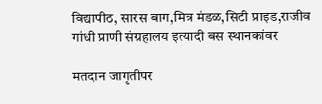विद्यापीठ, सारस बाग,मित्र मंडळ,सिटी प्राइड,राजीव गांधी प्राणी संग्रहालय इत्यादी बस स्थानकांवर

मतदान जागृतीपर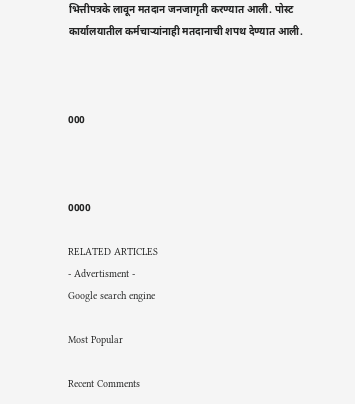भित्तीपत्रके लावून मतदान जनजागृती करण्यात आली. पोस्ट कार्यालयातील कर्मचाऱ्यांनाही मतदानाची शपथ देण्यात आली.



000



0000

RELATED ARTICLES
- Advertisment -
Google search engine

Most Popular

Recent Comments